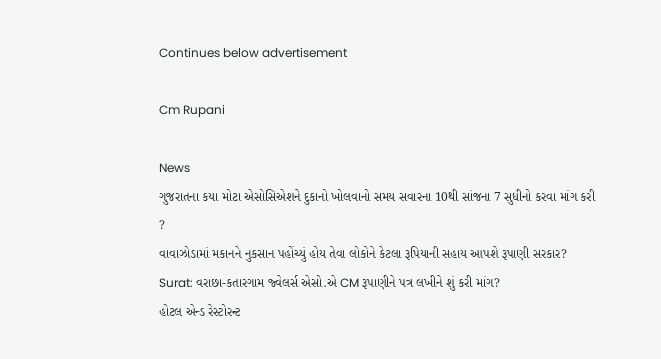Continues below advertisement

Cm Rupani

News
ગુજરાતના કયા મોટા એસોસિએશને દુકાનો ખોલવાનો સમય સવારના 10થી સાંજના 7 સુધીનો કરવા માંગ કરી ?
વાવાઝોડામાં મકાનને નુકસાન પહોંચ્યું હોય તેવા લોકોને કેટલા રૂપિયાની સહાય આપશે રૂપાણી સરકાર?
Surat: વરાછા-કતારગામ જ્વેલર્સ એસો.એ CM રૂપાણીને પત્ર લખીને શું કરી માંગ?
હોટલ એન્ડ રેસ્ટોરન્ટ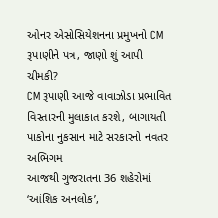ઓનર એસોસિયેશનના પ્રમુખનો CM રૂપાણીને પત્ર, જાણો શું આપી ચીમકી?
CM રૂપાણી આજે વાવાઝોડા પ્રભાવિત વિસ્તારની મુલાકાત કરશે, બાગાયતી પાકોના નુકસાન માટે સરકારનો નવતર અભિગમ
આજથી ગુજરાતના 36 શહેરોમાં ‘આંશિક અનલોક’,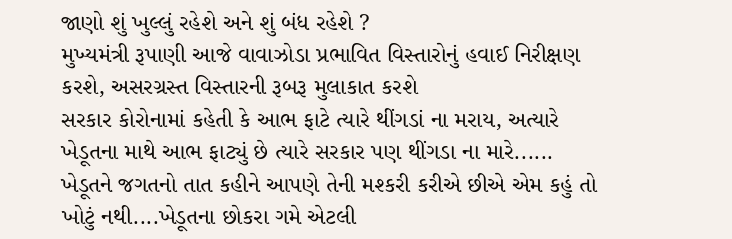જાણો શું ખુલ્લું રહેશે અને શું બંધ રહેશે ?
મુખ્યમંત્રી રૂપાણી આજે વાવાઝોડા પ્રભાવિત વિસ્તારોનું હવાઈ નિરીક્ષણ કરશે, અસરગ્રસ્ત વિસ્તારની રૂબરૂ મુલાકાત કરશે
સરકાર કોરોનામાં કહેતી કે આભ ફાટે ત્યારે થીંગડાં ના મરાય, અત્યારે ખેડૂતના માથે આભ ફાટ્યું છે ત્યારે સરકાર પણ થીંગડા ના મારે......
ખેડૂતને જગતનો તાત કહીને આપણે તેની મશ્કરી કરીએ છીએ એમ કહું તો ખોટું નથી....ખેડૂતના છોકરા ગમે એટલી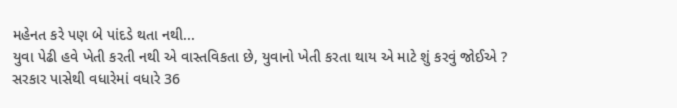મહેનત કરે પણ બે પાંદડે થતા નથી...
યુવા પેઢી હવે ખેતી કરતી નથી એ વાસ્તવિકતા છે, યુવાનો ખેતી કરતા થાય એ માટે શું કરવું જોઈએ ?
સરકાર પાસેથી વધારેમાં વધારે 36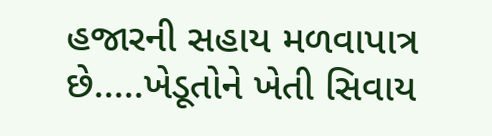હજારની સહાય મળવાપાત્ર છે.....ખેડૂતોને ખેતી સિવાય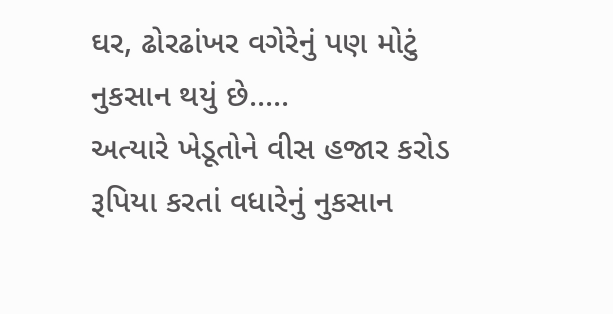ઘર, ઢોરઢાંખર વગેરેનું પણ મોટું નુકસાન થયું છે.....
અત્યારે ખેડૂતોને વીસ હજાર કરોડ રૂપિયા કરતાં વધારેનું નુકસાન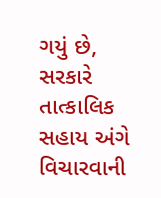ગયું છે, સરકારે તાત્કાલિક સહાય અંગે વિચારવાની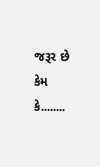જરૂર છે કેમ કે........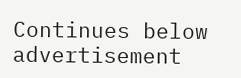Continues below advertisement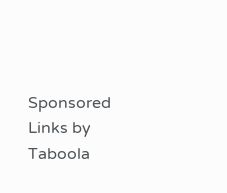Sponsored Links by Taboola